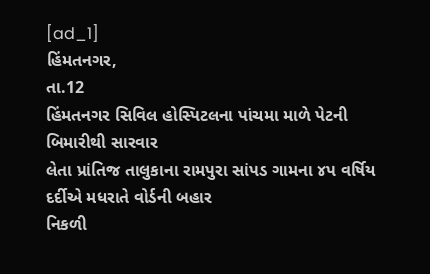[ad_1]
હિંમતનગર,
તા.12
હિંમતનગર સિવિલ હોસ્પિટલના પાંચમા માળે પેટની બિમારીથી સારવાર
લેતા પ્રાંતિજ તાલુકાના રામપુરા સાંપડ ગામના ૪પ વર્ષિય દર્દીએ મધરાતે વોર્ડની બહાર
નિકળી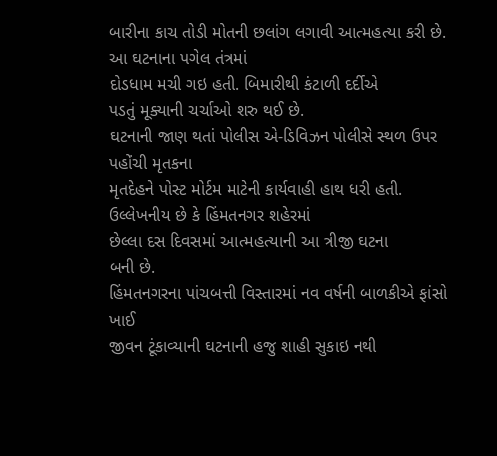બારીના કાચ તોડી મોતની છલાંગ લગાવી આત્મહત્યા કરી છે. આ ઘટનાના પગેલ તંત્રમાં
દોડધામ મચી ગઇ હતી. બિમારીથી કંટાળી દર્દીએ
પડતું મૂક્યાની ચર્ચાઓ શરુ થઈ છે.
ઘટનાની જાણ થતાં પોલીસ એ-ડિવિઝન પોલીસે સ્થળ ઉપર પહોંચી મૃતકના
મૃતદેહને પોસ્ટ મોર્ટમ માટેની કાર્યવાહી હાથ ધરી હતી. ઉલ્લેખનીય છે કે હિંમતનગર શહેરમાં
છેલ્લા દસ દિવસમાં આત્મહત્યાની આ ત્રીજી ઘટના
બની છે.
હિંમતનગરના પાંચબત્તી વિસ્તારમાં નવ વર્ષની બાળકીએ ફાંસો ખાઈ
જીવન ટૂંકાવ્યાની ઘટનાની હજુ શાહી સુકાઇ નથી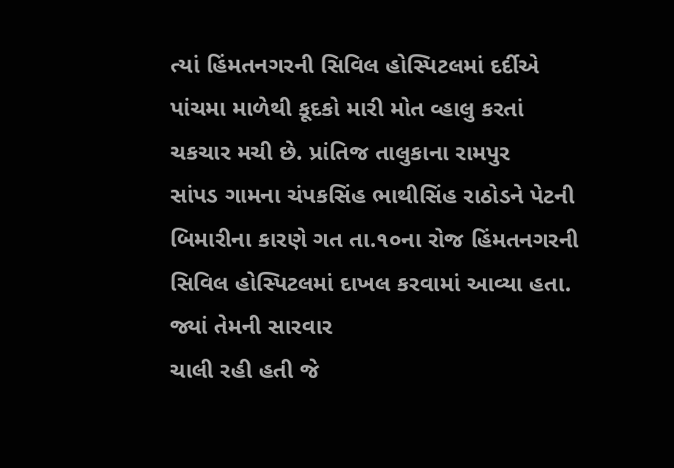ત્યાં હિંમતનગરની સિવિલ હોસ્પિટલમાં દર્દીએ
પાંચમા માળેથી કૂદકો મારી મોત વ્હાલુ કરતાં ચકચાર મચી છે. પ્રાંતિજ તાલુકાના રામપુર
સાંપડ ગામના ચંપકસિંહ ભાથીસિંહ રાઠોડને પેટની બિમારીના કારણે ગત તા.૧૦ના રોજ હિંમતનગરની
સિવિલ હોસ્પિટલમાં દાખલ કરવામાં આવ્યા હતા.
જ્યાં તેમની સારવાર
ચાલી રહી હતી જે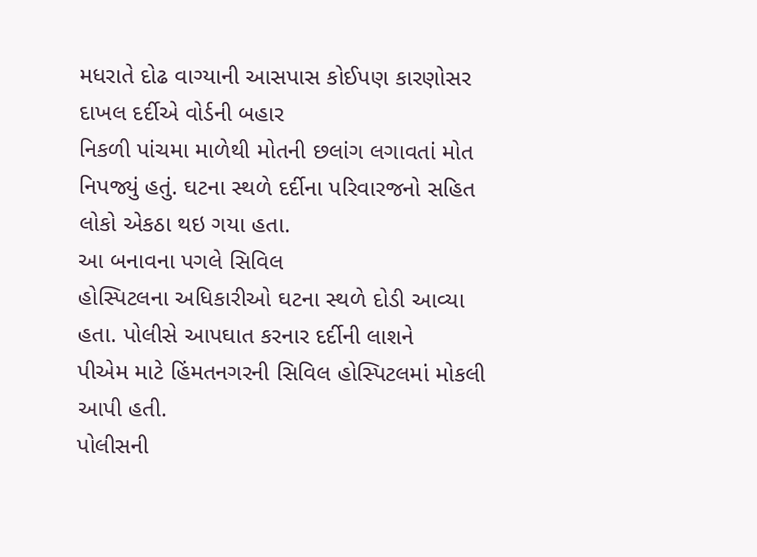મધરાતે દોઢ વાગ્યાની આસપાસ કોઈપણ કારણોસર દાખલ દર્દીએ વોર્ડની બહાર
નિકળી પાંચમા માળેથી મોતની છલાંગ લગાવતાં મોત નિપજ્યું હતું. ઘટના સ્થળે દર્દીના પરિવારજનો સહિત લોકો એકઠા થઇ ગયા હતા.
આ બનાવના પગલે સિવિલ
હોસ્પિટલના અધિકારીઓ ઘટના સ્થળે દોડી આવ્યા હતા. પોલીસે આપઘાત કરનાર દર્દીની લાશને
પીએમ માટે હિંમતનગરની સિવિલ હોસ્પિટલમાં મોકલી આપી હતી.
પોલીસની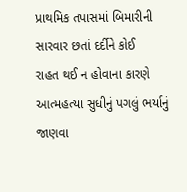પ્રાથમિક તપાસમાં બિમારીની સારવાર છતાં દર્દીને કોઈ
રાહત થઈ ન હોવાના કારણે આત્મહત્યા સુધીનું પગલું ભર્યાનું જાણવા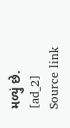મળ્યું છે.
[ad_2]
Source link